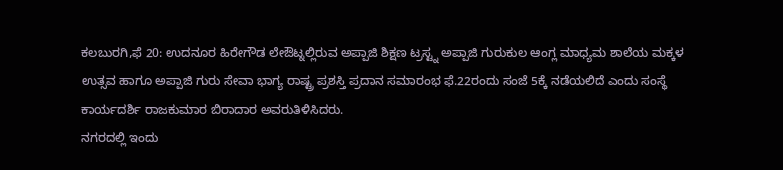ಕಲಬುರಗಿ,ಫೆ 20: ಉದನೂರ ಹಿರೇಗೌಡ ಲೇಔಟ್ನಲ್ಲಿರುವ ಅಪ್ಪಾಜಿ ಶಿಕ್ಷಣ ಟ್ರಸ್ಟ್ನ ಅಪ್ಪಾಜಿ ಗುರುಕುಲ ಆಂಗ್ಲ ಮಾಧ್ಯಮ ಶಾಲೆಯ ಮಕ್ಕಳ ಉತ್ಸವ ಹಾಗೂ ಅಪ್ಪಾಜಿ ಗುರು ಸೇವಾ ಭಾಗ್ಯ ರಾಷ್ಟ್ರ ಪ್ರಶಸ್ತಿ ಪ್ರದಾನ ಸಮಾರಂಭ ಫೆ.22ರಂದು ಸಂಜೆ 5ಕ್ಕೆ ನಡೆಯಲಿದೆ ಎಂದು ಸಂಸ್ಥೆ ಕಾರ್ಯದರ್ಶಿ ರಾಜಕುಮಾರ ಬಿರಾದಾರ ಅವರುತಿಳಿಸಿದರು.
ನಗರದಲ್ಲಿ ಇಂದು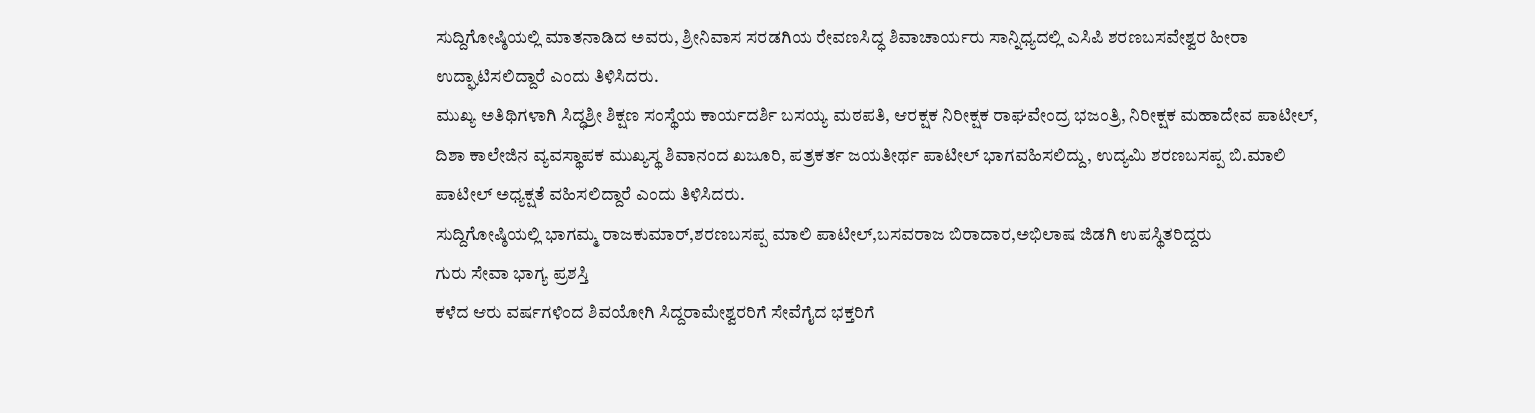ಸುದ್ದಿಗೋಷ್ಠಿಯಲ್ಲಿ ಮಾತನಾಡಿದ ಅವರು, ಶ್ರೀನಿವಾಸ ಸರಡಗಿಯ ರೇವಣಸಿದ್ಧ ಶಿವಾಚಾರ್ಯರು ಸಾನ್ನಿಧ್ಯದಲ್ಲಿ ಎಸಿಪಿ ಶರಣಬಸವೇಶ್ವರ ಹೀರಾ ಉದ್ಘಾಟಿಸಲಿದ್ದಾರೆ ಎಂದು ತಿಳಿಸಿದರು.
ಮುಖ್ಯ ಅತಿಥಿಗಳಾಗಿ ಸಿದ್ಧಶ್ರೀ ಶಿಕ್ಷಣ ಸಂಸ್ಥೆಯ ಕಾರ್ಯದರ್ಶಿ ಬಸಯ್ಯ ಮಠಪತಿ, ಆರಕ್ಷಕ ನಿರೀಕ್ಷಕ ರಾಘವೇಂದ್ರ ಭಜಂತ್ರಿ, ನಿರೀಕ್ಷಕ ಮಹಾದೇವ ಪಾಟೀಲ್, ದಿಶಾ ಕಾಲೇಜಿನ ವ್ಯವಸ್ಥಾಪಕ ಮುಖ್ಯಸ್ಥ ಶಿವಾನಂದ ಖಜೂರಿ, ಪತ್ರಕರ್ತ ಜಯತೀರ್ಥ ಪಾಟೀಲ್ ಭಾಗವಹಿಸಲಿದ್ದು, ಉದ್ಯಮಿ ಶರಣಬಸಪ್ಪ ಬಿ.ಮಾಲಿ ಪಾಟೀಲ್ ಅಧ್ಯಕ್ಷತೆ ವಹಿಸಲಿದ್ದಾರೆ ಎಂದು ತಿಳಿಸಿದರು.
ಸುದ್ದಿಗೋಷ್ಠಿಯಲ್ಲಿ ಭಾಗಮ್ಮ ರಾಜಕುಮಾರ್,ಶರಣಬಸಪ್ಪ ಮಾಲಿ ಪಾಟೀಲ್,ಬಸವರಾಜ ಬಿರಾದಾರ,ಅಭಿಲಾಷ ಜಿಡಗಿ ಉಪಸ್ಥಿತರಿದ್ದರು
ಗುರು ಸೇವಾ ಭಾಗ್ಯ ಪ್ರಶಸ್ತಿ
ಕಳೆದ ಆರು ವರ್ಷಗಳಿಂದ ಶಿವಯೋಗಿ ಸಿದ್ದರಾಮೇಶ್ವರರಿಗೆ ಸೇವೆಗೈದ ಭಕ್ತರಿಗೆ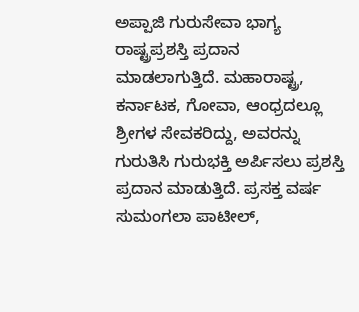ಅಪ್ಪಾಜಿ ಗುರುಸೇವಾ ಭಾಗ್ಯ ರಾಷ್ಟ್ರಪ್ರಶಸ್ತಿ ಪ್ರದಾನ ಮಾಡಲಾಗುತ್ತಿದೆ. ಮಹಾರಾಷ್ಟ್ರ, ಕರ್ನಾಟಕ, ಗೋವಾ, ಆಂಧ್ರದಲ್ಲೂ ಶ್ರೀಗಳ ಸೇವಕರಿದ್ದು, ಅವರನ್ನು ಗುರುತಿಸಿ ಗುರುಭಕ್ತಿ ಅರ್ಪಿಸಲು ಪ್ರಶಸ್ತಿ ಪ್ರದಾನ ಮಾಡುತ್ತಿದೆ. ಪ್ರಸಕ್ತ ವರ್ಷ ಸುಮಂಗಲಾ ಪಾಟೀಲ್,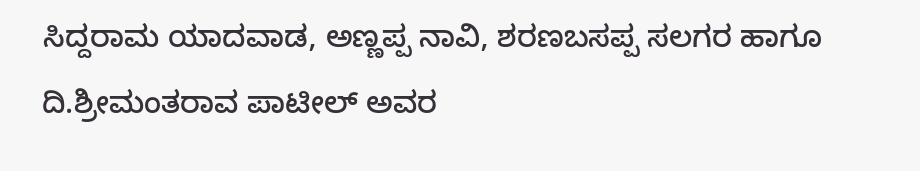ಸಿದ್ದರಾಮ ಯಾದವಾಡ, ಅಣ್ಣಪ್ಪ ನಾವಿ, ಶರಣಬಸಪ್ಪ ಸಲಗರ ಹಾಗೂ ದಿ.ಶ್ರೀಮಂತರಾವ ಪಾಟೀಲ್ ಅವರ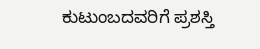ಕುಟುಂಬದವರಿಗೆ ಪ್ರಶಸ್ತಿ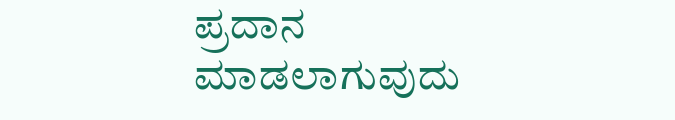ಪ್ರದಾನ ಮಾಡಲಾಗುವುದು